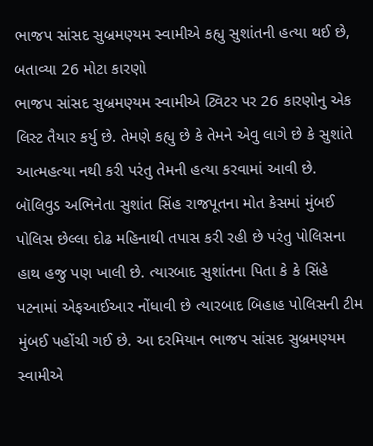ભાજપ સાંસદ સુબ્રમણ્યમ સ્વામીએ કહ્યુ સુશાંતની હત્યા થઈ છે, બતાવ્યા 26 મોટા કારણો
ભાજપ સાંસદ સુબ્રમણ્યમ સ્વામીએ ટ્વિટર પર 26 કારણોનુ એક લિસ્ટ તૈયાર કર્યુ છે. તેમણે કહ્યુ છે કે તેમને એવુ લાગે છે કે સુશાંતે આત્મહત્યા નથી કરી પરંતુ તેમની હત્યા કરવામાં આવી છે.
બૉલિવુડ અભિનેતા સુશાંત સિંહ રાજપૂતના મોત કેસમાં મુંબઈ પોલિસ છેલ્લા દોઢ મહિનાથી તપાસ કરી રહી છે પરંતુ પોલિસના હાથ હજુ પણ ખાલી છે. ત્યારબાદ સુશાંતના પિતા કે કે સિંહે પટનામાં એફઆઈઆર નોંધાવી છે ત્યારબાદ બિહાહ પોલિસની ટીમ મુંબઈ પહોંચી ગઈ છે. આ દરમિયાન ભાજપ સાંસદ સુબ્રમણ્યમ સ્વામીએ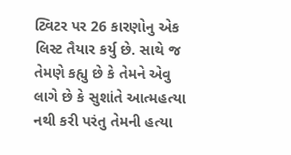ટ્વિટર પર 26 કારણોનુ એક લિસ્ટ તૈયાર કર્યુ છે. સાથે જ તેમણે કહ્યુ છે કે તેમને એવુ લાગે છે કે સુશાંતે આત્મહત્યા નથી કરી પરંતુ તેમની હત્યા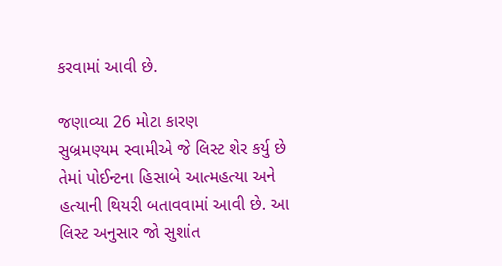કરવામાં આવી છે.

જણાવ્યા 26 મોટા કારણ
સુબ્રમણ્યમ સ્વામીએ જે લિસ્ટ શેર કર્યુ છે તેમાં પોઈન્ટના હિસાબે આત્મહત્યા અને હત્યાની થિયરી બતાવવામાં આવી છે. આ લિસ્ટ અનુસાર જો સુશાંત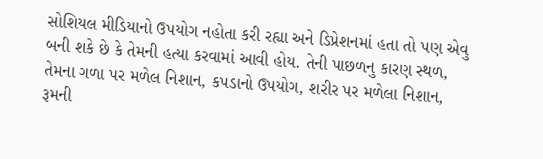સોશિયલ મીડિયાનો ઉપયોગ નહોતા કરી રહ્યા અને ડિપ્રેશનમાં હતા તો પણ એવુ બની શકે છે કે તેમની હત્યા કરવામાં આવી હોય. તેની પાછળનુ કારણ સ્થળ, તેમના ગળા પર મળેલ નિશાન, કપડાનો ઉપયોગ, શરીર પર મળેલા નિશાન, રૂમની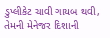ડુપ્લીકેટ ચાવી ગાયબ થવી, તેમની મેનેજર દિશાની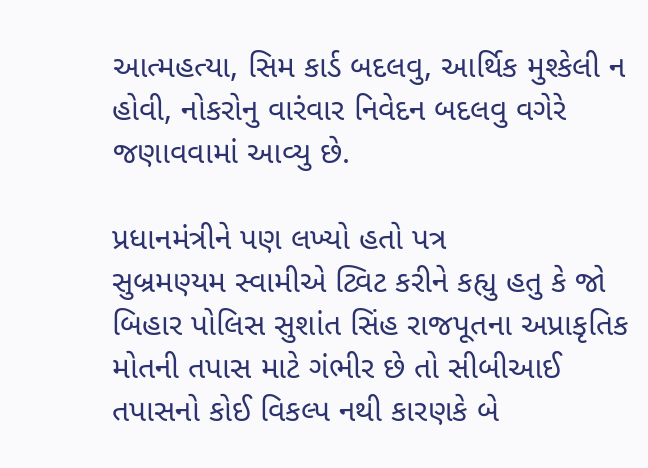આત્મહત્યા, સિમ કાર્ડ બદલવુ, આર્થિક મુશ્કેલી ન હોવી, નોકરોનુ વારંવાર નિવેદન બદલવુ વગેરે જણાવવામાં આવ્યુ છે.

પ્રધાનમંત્રીને પણ લખ્યો હતો પત્ર
સુબ્રમણ્યમ સ્વામીએ ટ્વિટ કરીને કહ્યુ હતુ કે જો બિહાર પોલિસ સુશાંત સિંહ રાજપૂતના અપ્રાકૃતિક મોતની તપાસ માટે ગંભીર છે તો સીબીઆઈ તપાસનો કોઈ વિકલ્પ નથી કારણકે બે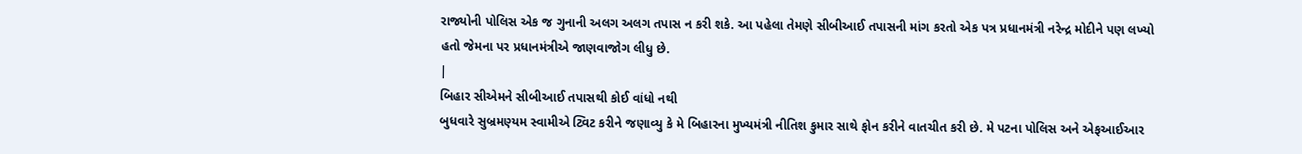રાજ્યોની પોલિસ એક જ ગુનાની અલગ અલગ તપાસ ન કરી શકે. આ પહેલા તેમણે સીબીઆઈ તપાસની માંગ કરતો એક પત્ર પ્રધાનમંત્રી નરેન્દ્ર મોદીને પણ લખ્યો હતો જેમના પર પ્રધાનમંત્રીએ જાણવાજોગ લીધુ છે.
|
બિહાર સીએમને સીબીઆઈ તપાસથી કોઈ વાંધો નથી
બુધવારે સુબ્રમણ્યમ સ્વામીએ ટ્વિટ કરીને જણાવ્યુ કે મે બિહારના મુખ્યમંત્રી નીતિશ કુમાર સાથે ફોન કરીને વાતચીત કરી છે. મે પટના પોલિસ અને એફઆઈઆર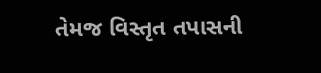તેમજ વિસ્તૃત તપાસની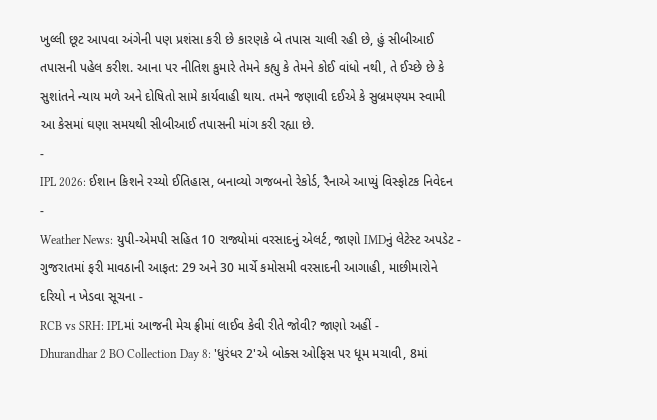ખુલ્લી છૂટ આપવા અંગેની પણ પ્રશંસા કરી છે કારણકે બે તપાસ ચાલી રહી છે, હું સીબીઆઈ તપાસની પહેલ કરીશ. આના પર નીતિશ કુમારે તેમને કહ્યુ કે તેમને કોઈ વાંધો નથી, તે ઈચ્છે છે કે સુશાંતને ન્યાય મળે અને દોષિતો સામે કાર્યવાહી થાય. તમને જણાવી દઈએ કે સુબ્રમણ્યમ સ્વામી આ કેસમાં ઘણા સમયથી સીબીઆઈ તપાસની માંગ કરી રહ્યા છે.
-
IPL 2026: ઈશાન કિશને રચ્યો ઈતિહાસ, બનાવ્યો ગજબનો રેકોર્ડ, રૈનાએ આપ્યું વિસ્ફોટક નિવેદન -
Weather News: યુપી-એમપી સહિત 10 રાજ્યોમાં વરસાદનું એલર્ટ, જાણો IMDનું લેટેસ્ટ અપડેટ -
ગુજરાતમાં ફરી માવઠાની આફત: 29 અને 30 માર્ચે કમોસમી વરસાદની આગાહી, માછીમારોને દરિયો ન ખેડવા સૂચના -
RCB vs SRH: IPLમાં આજની મેચ ફ્રીમાં લાઈવ કેવી રીતે જોવી? જાણો અહીં -
Dhurandhar 2 BO Collection Day 8: 'ધુરંધર 2'એ બોક્સ ઓફિસ પર ધૂમ મચાવી, 8માં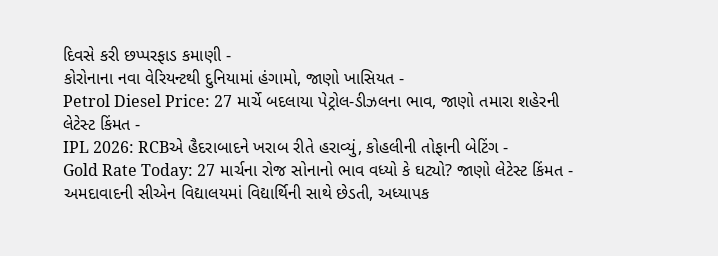દિવસે કરી છપ્પરફાડ કમાણી -
કોરોનાના નવા વેરિયન્ટથી દુનિયામાં હંગામો, જાણો ખાસિયત -
Petrol Diesel Price: 27 માર્ચે બદલાયા પેટ્રોલ-ડીઝલના ભાવ, જાણો તમારા શહેરની લેટેસ્ટ કિંમત -
IPL 2026: RCBએ હૈદરાબાદને ખરાબ રીતે હરાવ્યું, કોહલીની તોફાની બેટિંગ -
Gold Rate Today: 27 માર્ચના રોજ સોનાનો ભાવ વધ્યો કે ઘટ્યો? જાણો લેટેસ્ટ કિંમત -
અમદાવાદની સીએન વિદ્યાલયમાં વિદ્યાર્થિની સાથે છેડતી, અધ્યાપક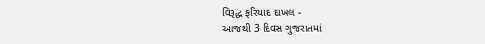વિરૂદ્ધ ફરિયાદ દાખલ -
આજથી 3 દિવસ ગુજરાતમાં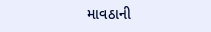માવઠાની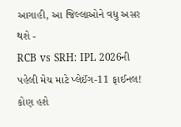આગાહી, આ જિલ્લાઓને વધુ અસર થશે -
RCB vs SRH: IPL 2026ની પહેલી મેચ માટે પ્લેઈંગ-11 ફાઈનલ! કોણ હશે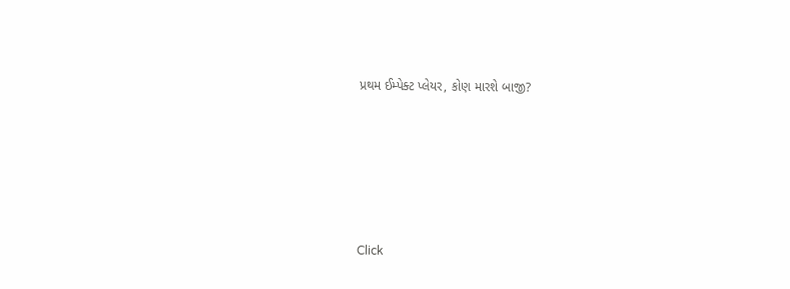પ્રથમ ઈમ્પેક્ટ પ્લેયર, કોણ મારશે બાજી?








Click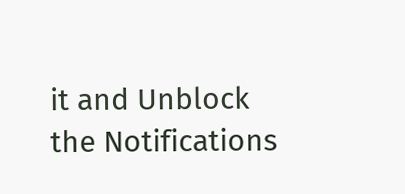it and Unblock the Notifications